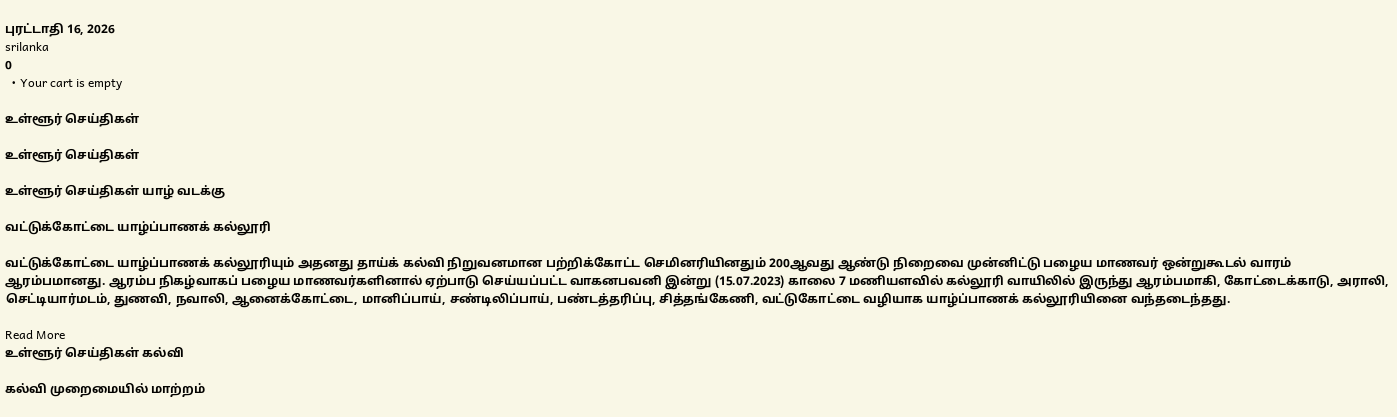புரட்டாதி 16, 2026
srilanka
0
  • Your cart is empty

உள்ளூர் செய்திகள்

உள்ளூர் செய்திகள்

உள்ளூர் செய்திகள் யாழ் வடக்கு

வட்டுக்கோட்டை யாழ்ப்பாணக் கல்லூரி

வட்டுக்கோட்டை யாழ்ப்பாணக் கல்லூரியும் அதனது தாய்க் கல்வி நிறுவனமான பற்றிக்கோட்ட செமினரியினதும் 200ஆவது ஆண்டு நிறைவை முன்னிட்டு பழைய மாணவர் ஒன்றுகூடல் வாரம் ஆரம்பமானது. ஆரம்ப நிகழ்வாகப் பழைய மாணவர்களினால் ஏற்பாடு செய்யப்பட்ட வாகனபவனி இன்று (15.07.2023) காலை 7 மணியளவில் கல்லூரி வாயிலில் இருந்து ஆரம்பமாகி, கோட்டைக்காடு, அராலி, செட்டியார்மடம், துணவி, நவாலி, ஆனைக்கோட்டை, மானிப்பாய், சண்டிலிப்பாய், பண்டத்தரிப்பு, சித்தங்கேணி, வட்டுகோட்டை வழியாக யாழ்ப்பாணக் கல்லூரியினை வந்தடைந்தது.

Read More
உள்ளூர் செய்திகள் கல்வி

கல்வி முறைமையில் மாற்றம்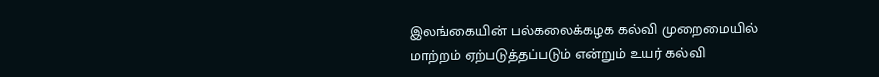இலங்கையின் பல்கலைக்கழக கல்வி முறைமையில் மாற்றம் ஏற்படுத்தப்படும் என்றும் உயர் கல்வி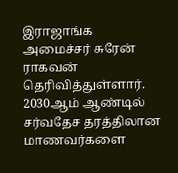இராஜாங்க அமைச்சர் சுரேன் ராகவன் தெரிவித்துள்ளார். 2030ஆம் ஆண்டில் சர்வதேச தரத்திலான மாணவர்களை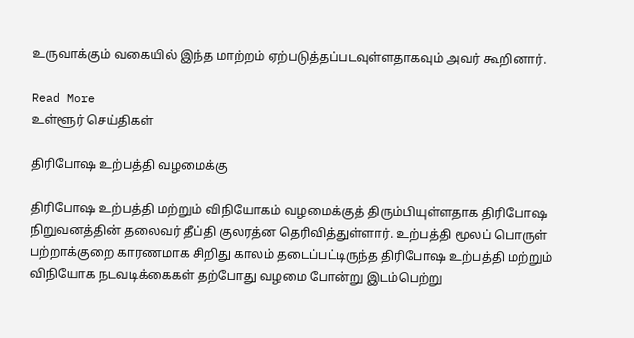உருவாக்கும் வகையில் இந்த மாற்றம் ஏற்படுத்தப்படவுள்ளதாகவும் அவர் கூறினார்.

Read More
உள்ளூர் செய்திகள்

திரிபோஷ உற்பத்தி வழமைக்கு

திரிபோஷ உற்பத்தி மற்றும் விநியோகம் வழமைக்குத் திரும்பியுள்ளதாக திரிபோஷ நிறுவனத்தின் தலைவர் தீப்தி குலரத்ன தெரிவித்துள்ளார். உற்பத்தி மூலப் பொருள் பற்றாக்குறை காரணமாக சிறிது காலம் தடைப்பட்டிருந்த திரிபோஷ உற்பத்தி மற்றும் விநியோக நடவடிக்கைகள் தற்போது வழமை போன்று இடம்பெற்று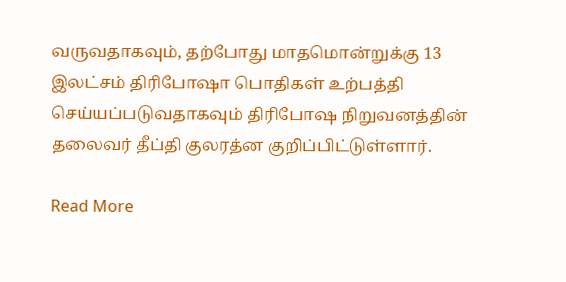வருவதாகவும், தற்போது மாதமொன்றுக்கு 13 இலட்சம் திரிபோஷா பொதிகள் உற்பத்தி செய்யப்படுவதாகவும் திரிபோஷ நிறுவனத்தின் தலைவர் தீப்தி குலரத்ன குறிப்பிட்டுள்ளார்.

Read More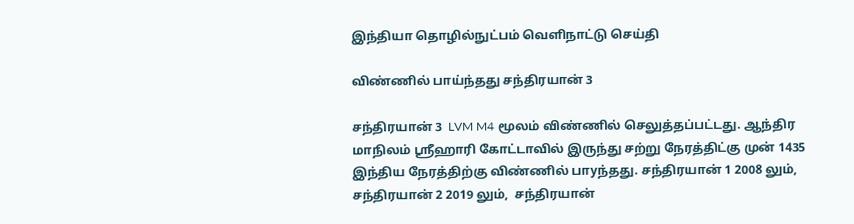இந்தியா தொழில்நுட்பம் வெளிநாட்டு செய்தி

விண்ணில் பாய்ந்தது சந்திரயான் 3

சந்திரயான் 3  LVM M4 மூலம் விண்ணில் செலுத்தப்பட்டது. ஆந்திர மாநிலம் ஸ்ரீஹாரி கோட்டாவில் இருந்து சற்று நேரத்திட்கு முன் 1435 இந்திய நேரத்திற்கு விண்ணில் பாyந்தது. சந்திரயான் 1 2008 லும், சந்திரயான் 2 2019 லும்,  சந்திரயான்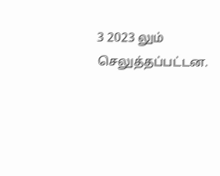3 2023 லும் செலுத்தப்பட்டன.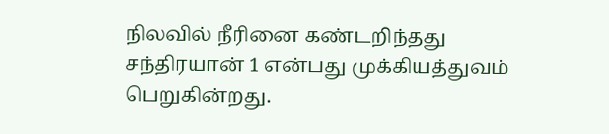நிலவில் நீரினை கண்டறிந்தது சந்திரயான் 1 என்பது முக்கியத்துவம் பெறுகின்றது.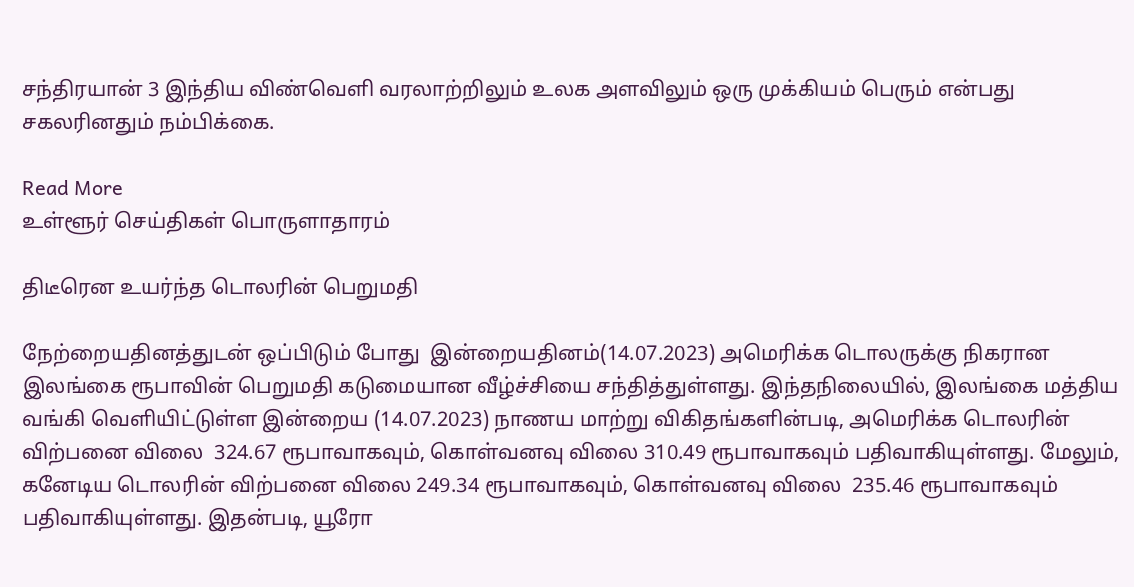சந்திரயான் 3 இந்திய விண்வெளி வரலாற்றிலும் உலக அளவிலும் ஒரு முக்கியம் பெரும் என்பது சகலரினதும் நம்பிக்கை.

Read More
உள்ளூர் செய்திகள் பொருளாதாரம்

திடீரென உயர்ந்த டொலரின் பெறுமதி

நேற்றையதினத்துடன் ஒப்பிடும் போது  இன்றையதினம்(14.07.2023) அமெரிக்க டொலருக்கு நிகரான இலங்கை ரூபாவின் பெறுமதி கடுமையான வீழ்ச்சியை சந்தித்துள்ளது. இந்தநிலையில், இலங்கை மத்திய வங்கி வெளியிட்டுள்ள இன்றைய (14.07.2023) நாணய மாற்று விகிதங்களின்படி, அமெரிக்க டொலரின் விற்பனை விலை  324.67 ரூபாவாகவும், கொள்வனவு விலை 310.49 ரூபாவாகவும் பதிவாகியுள்ளது. மேலும், கனேடிய டொலரின் விற்பனை விலை 249.34 ரூபாவாகவும், கொள்வனவு விலை  235.46 ரூபாவாகவும் பதிவாகியுள்ளது. இதன்படி, யூரோ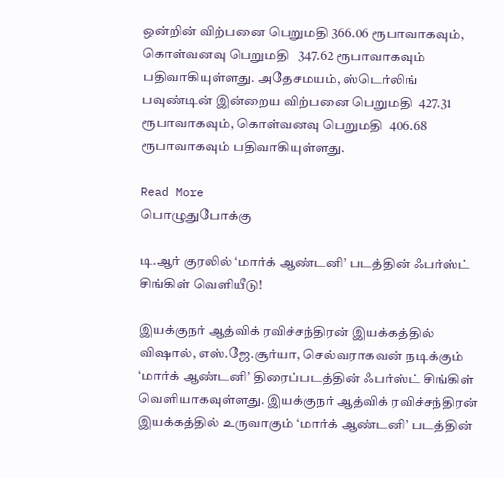ஒன்றின் விற்பனை பெறுமதி 366.06 ரூபாவாகவும், கொள்வனவு பெறுமதி   347.62 ரூபாவாகவும் பதிவாகியுள்ளது. அதேசமயம், ஸ்டெர்லிங் பவுண்டின் இன்றைய விற்பனை பெறுமதி  427.31 ரூபாவாகவும், கொள்வனவு பெறுமதி  406.68 ரூபாவாகவும் பதிவாகியுள்ளது.

Read More
பொழுதுபோக்கு

டி.ஆர் குரலில் ‘மார்க் ஆண்டனி’ படத்தின் ஃபர்ஸ்ட் சிங்கிள் வெளியீடு!

இயக்குநர் ஆத்விக் ரவிச்சந்திரன் இயக்கத்தில் விஷால், எஸ்.ஜே.சூர்யா, செல்வராகவன் நடிக்கும் ‘மார்க் ஆண்டனி’ திரைப்படத்தின் ஃபர்ஸ்ட் சிங்கிள் வெளியாகவுள்ளது. இயக்குநர் ஆத்விக் ரவிச்சந்திரன் இயக்கத்தில் உருவாகும் ‘மார்க் ஆண்டனி’ படத்தின்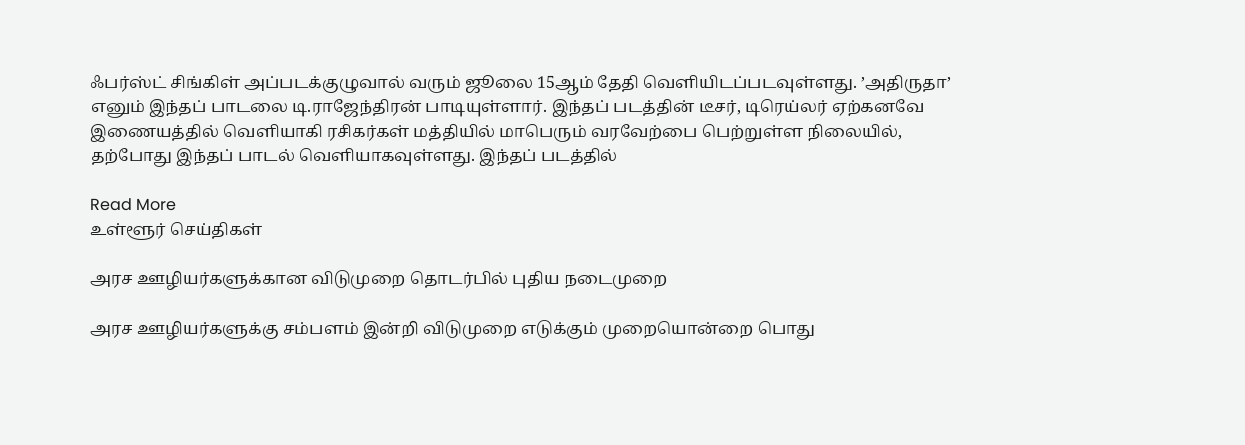ஃபர்ஸ்ட் சிங்கிள் அப்படக்குழுவால் வரும் ஜூலை 15ஆம் தேதி வெளியிடப்படவுள்ளது. ’அதிருதா’ எனும் இந்தப் பாடலை டி.ராஜேந்திரன் பாடியுள்ளார். இந்தப் படத்தின் டீசர், டிரெய்லர் ஏற்கனவே இணையத்தில் வெளியாகி ரசிகர்கள் மத்தியில் மாபெரும் வரவேற்பை பெற்றுள்ள நிலையில், தற்போது இந்தப் பாடல் வெளியாகவுள்ளது. இந்தப் படத்தில்

Read More
உள்ளூர் செய்திகள்

அரச ஊழியர்களுக்கான விடுமுறை தொடர்பில் புதிய நடைமுறை

அரச ஊழியர்களுக்கு சம்பளம் இன்றி விடுமுறை எடுக்கும் முறையொன்றை பொது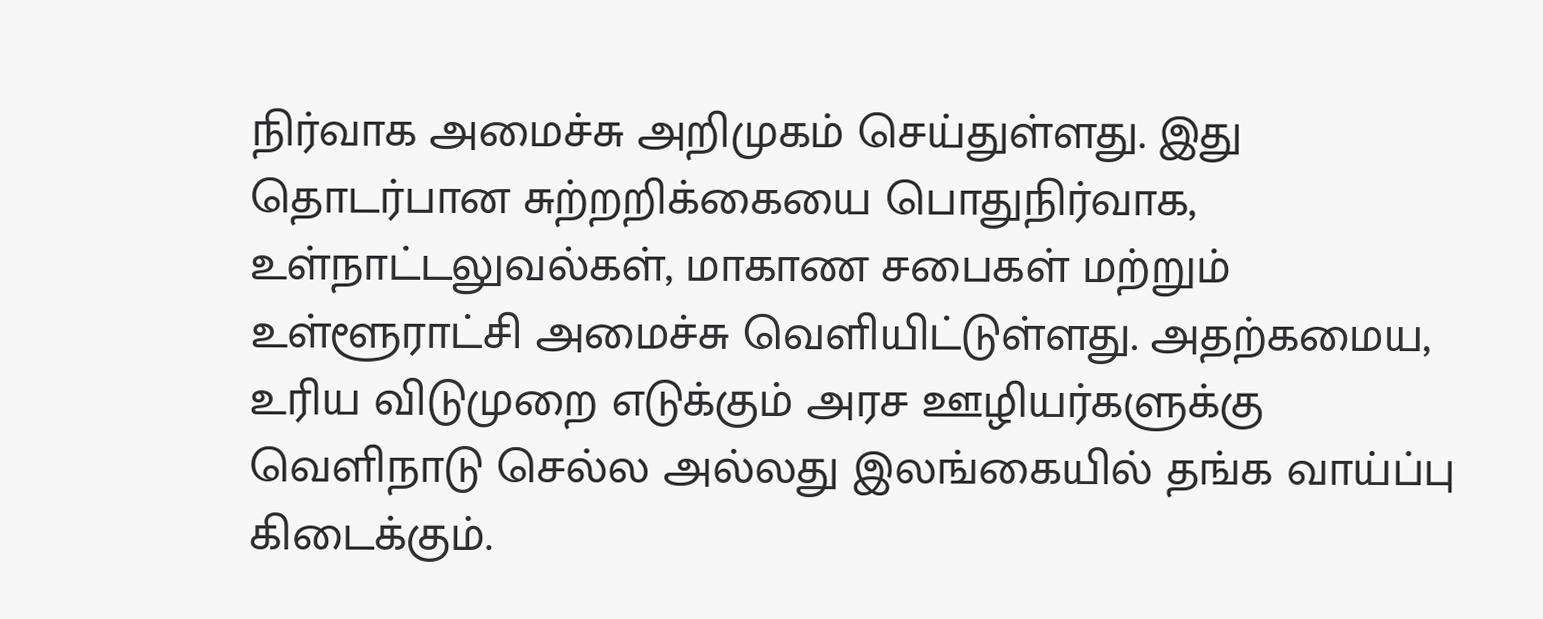நிர்வாக அமைச்சு அறிமுகம் செய்துள்ளது. இது தொடர்பான சுற்றறிக்கையை பொதுநிர்வாக, உள்நாட்டலுவல்கள், மாகாண சபைகள் மற்றும் உள்ளூராட்சி அமைச்சு வெளியிட்டுள்ளது. அதற்கமைய, உரிய விடுமுறை எடுக்கும் அரச ஊழியர்களுக்கு வெளிநாடு செல்ல அல்லது இலங்கையில் தங்க வாய்ப்பு கிடைக்கும்.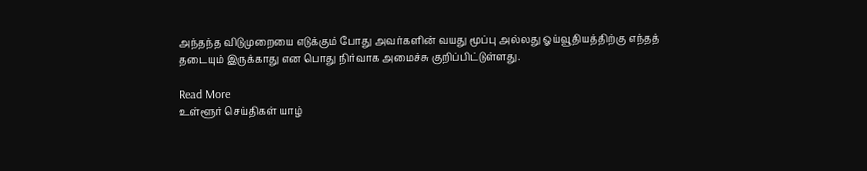அந்தந்த விடுமுறையை எடுக்கும் போது அவர்களின் வயது மூப்பு அல்லது ஓய்வூதியத்திற்கு எந்தத் தடையும் இருக்காது என பொது நிர்வாக அமைச்சு குறிப்பிட்டுள்ளது.

Read More
உள்ளூர் செய்திகள் யாழ்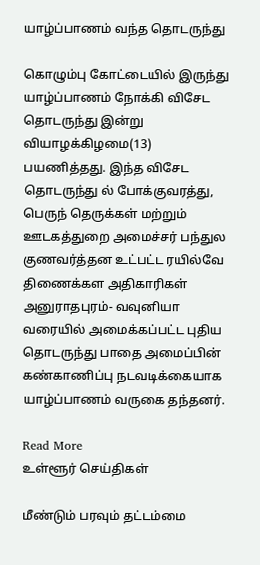யாழ்ப்பாணம் வந்த தொடருந்து

கொழும்பு கோட்டையில் இருந்து யாழ்ப்பாணம் நோக்கி விசேட தொடருந்து இன்று வியாழக்கிழமை(13) பயணித்தது. இந்த விசேட தொடருந்து ல் போக்குவரத்து, பெருந் தெருக்கள் மற்றும் ஊடகத்துறை அமைச்சர் பந்துல குணவர்த்தன உட்பட்ட ரயில்வே திணைக்கள அதிகாரிகள் அனுராதபுரம்- வவுனியா வரையில் அமைக்கப்பட்ட புதிய தொடருந்து பாதை அமைப்பின் கண்காணிப்பு நடவடிக்கையாக யாழ்ப்பாணம் வருகை தந்தனர்.

Read More
உள்ளூர் செய்திகள்

மீண்டும் பரவும் தட்டம்மை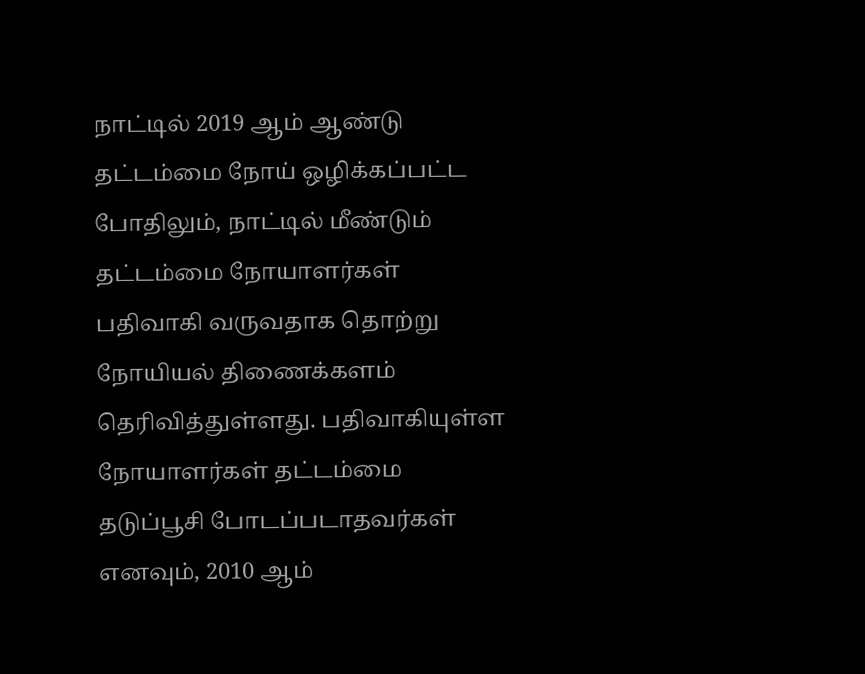நாட்டில் 2019 ஆம் ஆண்டு தட்டம்மை நோய் ஒழிக்கப்பட்ட போதிலும், நாட்டில் மீண்டும் தட்டம்மை நோயாளர்கள் பதிவாகி வருவதாக தொற்று நோயியல் திணைக்களம் தெரிவித்துள்ளது. பதிவாகியுள்ள நோயாளர்கள் தட்டம்மை தடுப்பூசி போடப்படாதவர்கள் எனவும், 2010 ஆம்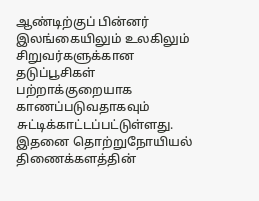ஆண்டிற்குப் பின்னர் இலங்கையிலும் உலகிலும் சிறுவர்களுக்கான தடுப்பூசிகள் பற்றாக்குறையாக காணப்படுவதாகவும் சுட்டிக்காட்டப்பட்டுள்ளது. இதனை தொற்றுநோயியல் திணைக்களத்தின்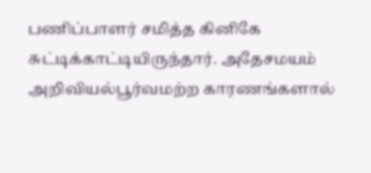பணிப்பாளர் சமித்த கினிகே சுட்டிக்காட்டியிருந்தார். அதேசமயம் அறிவியல்பூர்வமற்ற காரணங்களால்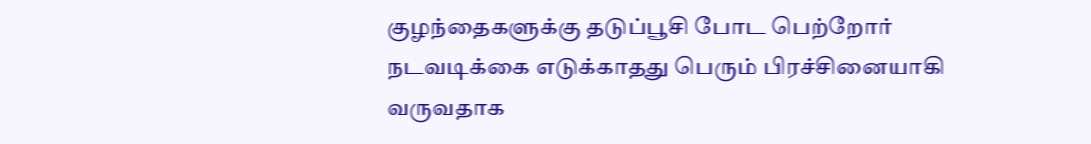குழந்தைகளுக்கு தடுப்பூசி போட பெற்றோர் நடவடிக்கை எடுக்காதது பெரும் பிரச்சினையாகி வருவதாக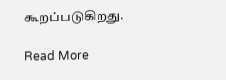கூறப்படுகிறது.

Read More